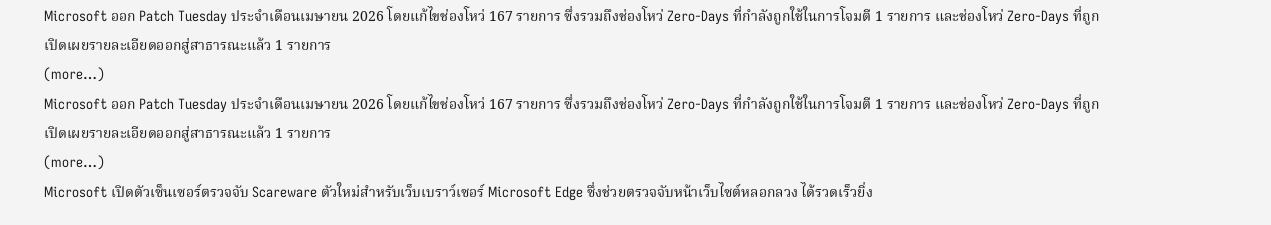Microsoft ออก Patch Tuesday ประจำเดือนเมษายน 2026 โดยแก้ไขช่องโหว่ 167 รายการ ซึ่งรวมถึงช่องโหว่ Zero-Days ที่กำลังถูกใช้ในการโจมตี 1 รายการ และช่องโหว่ Zero-Days ที่ถูกเปิดเผยรายละเอียดออกสู่สาธารณะแล้ว 1 รายการ
(more…)
Microsoft ออก Patch Tuesday ประจำเดือนเมษายน 2026 โดยแก้ไขช่องโหว่ 167 รายการ ซึ่งรวมถึงช่องโหว่ Zero-Days ที่กำลังถูกใช้ในการโจมตี 1 รายการ และช่องโหว่ Zero-Days ที่ถูกเปิดเผยรายละเอียดออกสู่สาธารณะแล้ว 1 รายการ
(more…)
Microsoft เปิดตัวเซ็นเซอร์ตรวจจับ Scareware ตัวใหม่สำหรับเว็บเบราว์เซอร์ Microsoft Edge ซึ่งช่วยตรวจจับหน้าเว็บไซต์หลอกลวง ได้รวดเร็วยิ่ง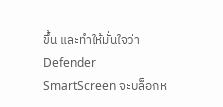ขึ้น และทำให้มั่นใจว่า Defender SmartScreen จะบล็อกห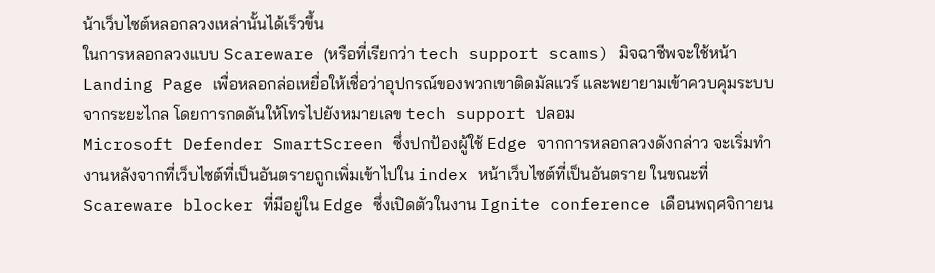น้าเว็บไซต์หลอกลวงเหล่านั้นได้เร็วขึ้น
ในการหลอกลวงแบบ Scareware (หรือที่เรียกว่า tech support scams) มิจฉาชีพจะใช้หน้า Landing Page เพื่อหลอกล่อเหยื่อให้เชื่อว่าอุปกรณ์ของพวกเขาติดมัลแวร์ และพยายามเข้าควบคุมระบบจากระยะไกล โดยการกดดันให้โทรไปยังหมายเลข tech support ปลอม
Microsoft Defender SmartScreen ซึ่งปกป้องผู้ใช้ Edge จากการหลอกลวงดังกล่าว จะเริ่มทำงานหลังจากที่เว็บไซต์ที่เป็นอันตรายถูกเพิ่มเข้าไปใน index หน้าเว็บไซต์ที่เป็นอันตราย ในขณะที่ Scareware blocker ที่มีอยู่ใน Edge ซึ่งเปิดตัวในงาน Ignite conference เดือนพฤศจิกายน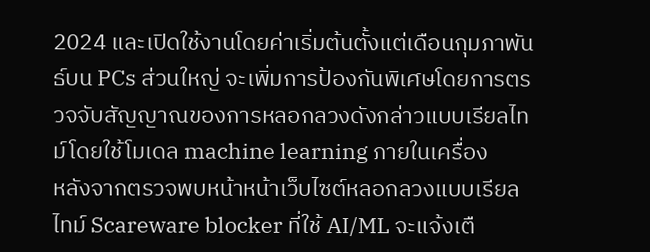2024 และเปิดใช้งานโดยค่าเริ่มต้นตั้งแต่เดือนกุมภาพันธ์บน PCs ส่วนใหญ่ จะเพิ่มการป้องกันพิเศษโดยการตรวจจับสัญญาณของการหลอกลวงดังกล่าวแบบเรียลไทม์โดยใช้โมเดล machine learning ภายในเครื่อง
หลังจากตรวจพบหน้าหน้าเว็บไซต์หลอกลวงแบบเรียลไทม์ Scareware blocker ที่ใช้ AI/ML จะแจ้งเตื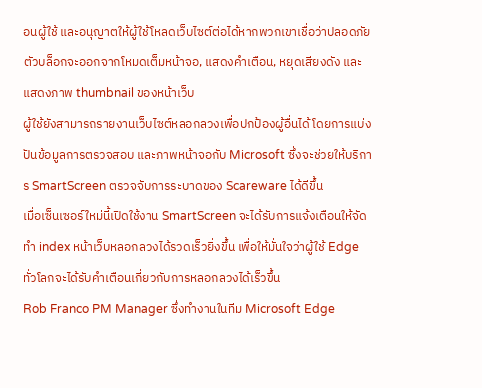อนผู้ใช้ และอนุญาตให้ผู้ใช้โหลดเว็บไซต์ต่อได้หากพวกเขาเชื่อว่าปลอดภัย ตัวบล็อกจะออกจากโหมดเต็มหน้าจอ, แสดงคำเตือน, หยุดเสียงดัง และแสดงภาพ thumbnail ของหน้าเว็บ
ผู้ใช้ยังสามารถรายงานเว็บไซต์หลอกลวงเพื่อปกป้องผู้อื่นได้ โดยการแบ่งปันข้อมูลการตรวจสอบ และภาพหน้าจอกับ Microsoft ซึ่งจะช่วยให้บริการ SmartScreen ตรวจจับการระบาดของ Scareware ได้ดีขึ้น
เมื่อเซ็นเซอร์ใหม่นี้เปิดใช้งาน SmartScreen จะได้รับการแจ้งเตือนให้จัดทำ index หน้าเว็บหลอกลวงได้รวดเร็วยิ่งขึ้น เพื่อให้มั่นใจว่าผู้ใช้ Edge ทั่วโลกจะได้รับคำเตือนเกี่ยวกับการหลอกลวงได้เร็วขึ้น
Rob Franco PM Manager ซึ่งทำงานในทีม Microsoft Edge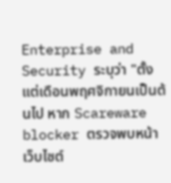Enterprise and Security ระบุว่า "ตั้งแต่เดือนพฤศจิกายนเป็นต้นไป หาก Scareware blocker ตรวจพบหน้าเว็บไซต์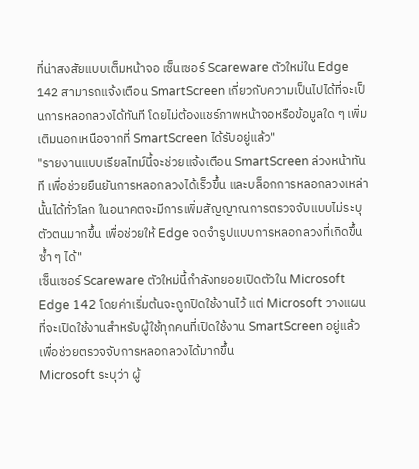ที่น่าสงสัยแบบเต็มหน้าจอ เซ็นเซอร์ Scareware ตัวใหม่ใน Edge 142 สามารถแจ้งเตือน SmartScreen เกี่ยวกับความเป็นไปได้ที่จะเป็นการหลอกลวงได้ทันที โดยไม่ต้องแชร์ภาพหน้าจอหรือข้อมูลใด ๆ เพิ่มเติมนอกเหนือจากที่ SmartScreen ได้รับอยู่แล้ว"
"รายงานแบบเรียลไทม์นี้จะช่วยแจ้งเตือน SmartScreen ล่วงหน้าทันที เพื่อช่วยยืนยันการหลอกลวงได้เร็วขึ้น และบล็อกการหลอกลวงเหล่านั้นได้ทั่วโลก ในอนาคตจะมีการเพิ่มสัญญาณการตรวจจับแบบไม่ระบุตัวตนมากขึ้น เพื่อช่วยให้ Edge จดจำรูปแบบการหลอกลวงที่เกิดขึ้นซ้ำ ๆ ได้"
เซ็นเซอร์ Scareware ตัวใหม่นี้กำลังทยอยเปิดตัวใน Microsoft Edge 142 โดยค่าเริ่มต้นจะถูกปิดใช้งานไว้ แต่ Microsoft วางแผนที่จะเปิดใช้งานสำหรับผู้ใช้ทุกคนที่เปิดใช้งาน SmartScreen อยู่แล้ว เพื่อช่วยตรวจจับการหลอกลวงได้มากขึ้น
Microsoft ระบุว่า ผู้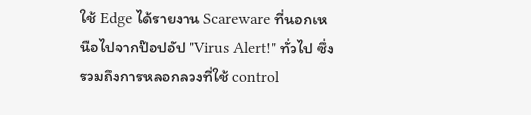ใช้ Edge ได้รายงาน Scareware ที่นอกเหนือไปจากป๊อปอัป "Virus Alert!" ทั่วไป ซึ่งรวมถึงการหลอกลวงที่ใช้ control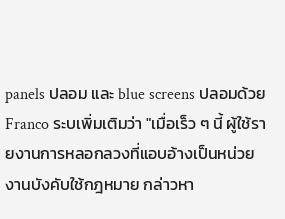panels ปลอม และ blue screens ปลอมด้วย
Franco ระบเพิ่มเติมว่า "เมื่อเร็ว ๆ นี้ ผู้ใช้รายงานการหลอกลวงที่แอบอ้างเป็นหน่วยงานบังคับใช้กฎหมาย กล่าวหา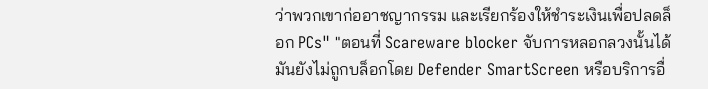ว่าพวกเขาก่ออาชญากรรม และเรียกร้องให้ชำระเงินเพื่อปลดล็อก PCs" "ตอนที่ Scareware blocker จับการหลอกลวงนั้นได้ มันยังไม่ถูกบล็อกโดย Defender SmartScreen หรือบริการอื่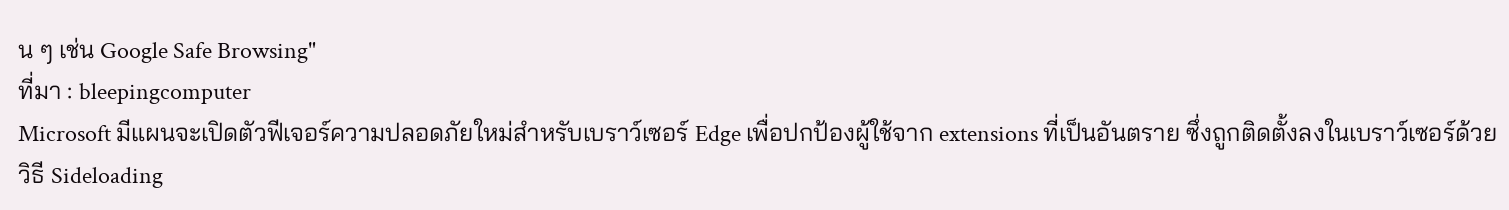น ๆ เช่น Google Safe Browsing"
ที่มา : bleepingcomputer
Microsoft มีแผนจะเปิดตัวฟีเจอร์ความปลอดภัยใหม่สำหรับเบราว์เซอร์ Edge เพื่อปกป้องผู้ใช้จาก extensions ที่เป็นอันตราย ซึ่งถูกติดตั้งลงในเบราว์เซอร์ด้วยวิธี Sideloading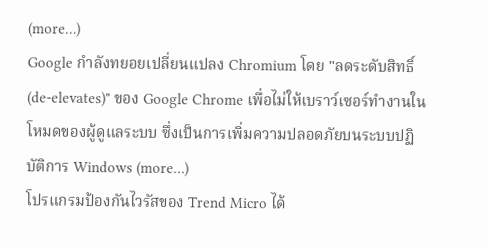(more…)
Google กำลังทยอยเปลี่ยนแปลง Chromium โดย "ลดระดับสิทธิ์ (de-elevates)" ของ Google Chrome เพื่อไม่ให้เบราว์เซอร์ทำงานในโหมดของผู้ดูแลระบบ ซึ่งเป็นการเพิ่มความปลอดภัยบนระบบปฏิบัติการ Windows (more…)
โปรแกรมป้องกันไวรัสของ Trend Micro ได้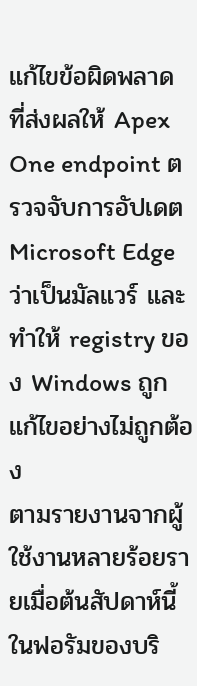แก้ไขข้อผิดพลาด ที่ส่งผลให้ Apex One endpoint ตรวจจับการอัปเดต Microsoft Edge ว่าเป็นมัลแวร์ และทำให้ registry ของ Windows ถูกแก้ไขอย่างไม่ถูกต้อง
ตามรายงานจากผู้ใช้งานหลายร้อยรายเมื่อต้นสัปดาห์นี้ในฟอรัมของบริ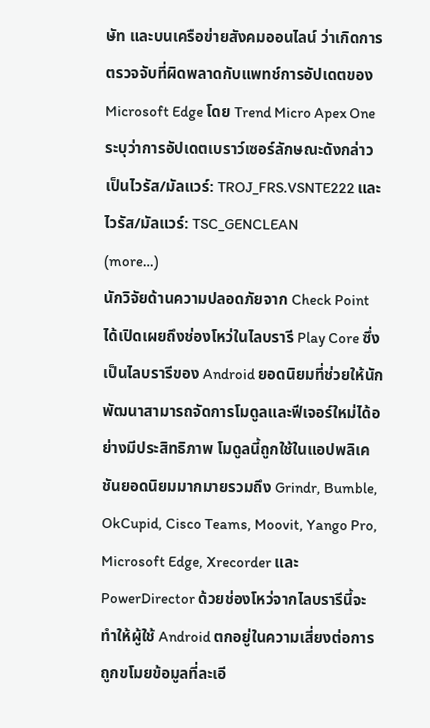ษัท และบนเครือข่ายสังคมออนไลน์ ว่าเกิดการตรวจจับที่ผิดพลาดกับแพทช์การอัปเดตของ Microsoft Edge โดย Trend Micro Apex One ระบุว่าการอัปเดตเบราว์เซอร์ลักษณะดังกล่าวเป็นไวรัส/มัลแวร์: TROJ_FRS.VSNTE222 และไวรัส/มัลแวร์: TSC_GENCLEAN
(more…)
นักวิจัยด้านความปลอดภัยจาก Check Point ได้เปิดเผยถึงช่องโหว่ในไลบรารี Play Core ซึ่งเป็นไลบรารีของ Android ยอดนิยมที่ช่วยให้นักพัฒนาสามารถจัดการโมดูลและฟีเจอร์ใหม่ได้อย่างมีประสิทธิภาพ โมดูลนี้ถูกใช้ในแอปพลิเคชันยอดนิยมมากมายรวมถึง Grindr, Bumble, OkCupid, Cisco Teams, Moovit, Yango Pro, Microsoft Edge, Xrecorder และ PowerDirector ด้วยช่องโหว่จากไลบรารีนี้จะทำให้ผู้ใช้ Android ตกอยู่ในความเสี่ยงต่อการถูกขโมยข้อมูลที่ละเอี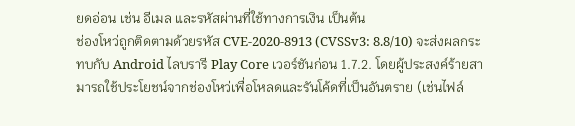ยดอ่อน เช่น อีเมล และรหัสผ่านที่ใช้ทางการเงิน เป็นต้น
ช่องโหว่ถูกติดตามด้วยรหัส CVE-2020-8913 (CVSSv3: 8.8/10) จะส่งผลกระทบกับ Android ไลบรารี Play Core เวอร์ชันก่อน 1.7.2. โดยผู้ประสงค์ร้ายสามารถใช้ประโยชน์จากช่องโหว่เพื่อโหลดและรันโค้ดที่เป็นอันตราย (เช่นไฟล์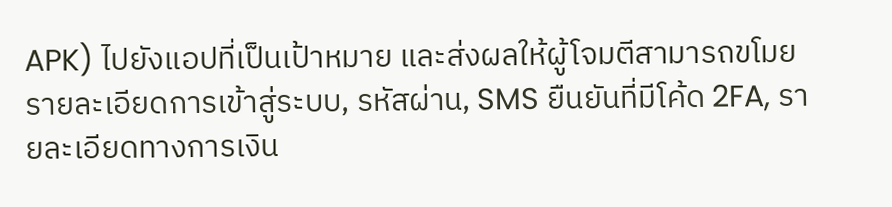APK) ไปยังแอปที่เป็นเป้าหมาย และส่งผลให้ผู้โจมตีสามารถขโมยรายละเอียดการเข้าสู่ระบบ, รหัสผ่าน, SMS ยืนยันที่มีโค้ด 2FA, รายละเอียดทางการเงิน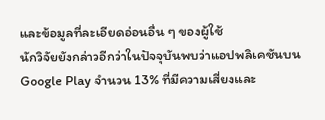และข้อมูลที่ละเอียดอ่อนอื่น ๆ ของผู้ใช้
นักวิจัยยังกล่าวอีกว่าในปัจจุบันพบว่าแอปพลิเคชันบน Google Play จำนวน 13% ที่มีความเสี่ยงและ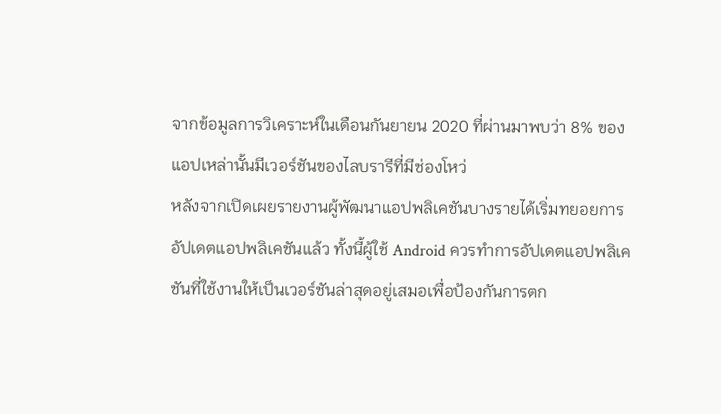จากข้อมูลการวิเคราะห์ในเดือนกันยายน 2020 ที่ผ่านมาพบว่า 8% ของแอปเหล่านั้นมีเวอร์ชันของไลบรารีที่มีช่องโหว่
หลังจากเปิดเผยรายงานผู้พัฒนาแอปพลิเคชันบางรายได้เริ่มทยอยการอัปเดตแอปพลิเคชันแล้ว ทั้งนี้ผู้ใช้ Android ควรทำการอัปเดตแอปพลิเคชันที่ใช้งานให้เป็นเวอร์ชันล่าสุดอยู่เสมอเพื่อป้องกันการตก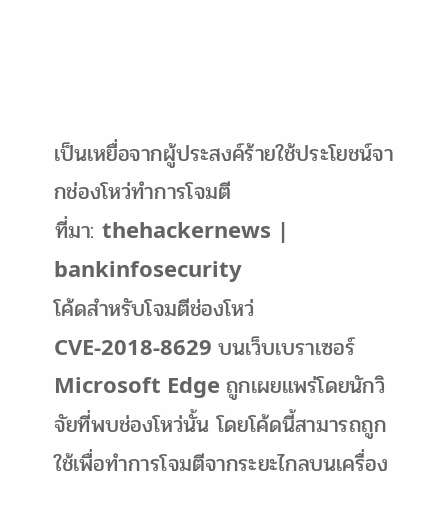เป็นเหยื่อจากผู้ประสงค์ร้ายใช้ประโยชน์จากช่องโหว่ทำการโจมตี
ที่มา: thehackernews | bankinfosecurity
โค้ดสำหรับโจมตีช่องโหว่ CVE-2018-8629 บนเว็บเบราเซอร์ Microsoft Edge ถูกเผยแพร่โดยนักวิจัยที่พบช่องโหว่นั้น โดยโค้ดนี้สามารถถูกใช้เพื่อทำการโจมตีจากระยะไกลบนเครื่อง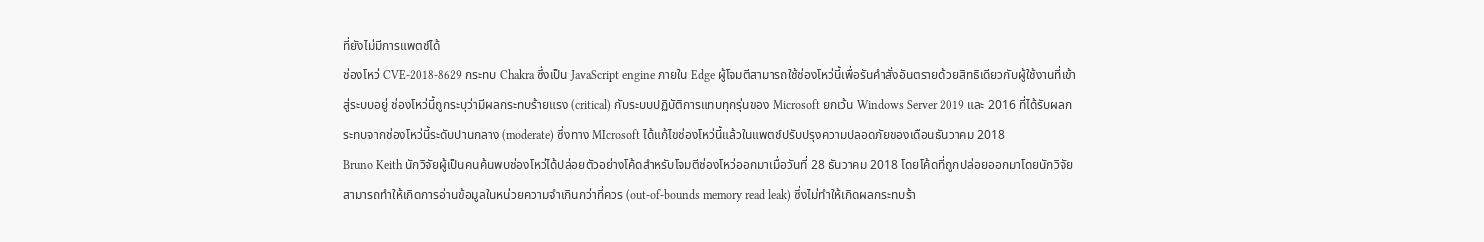ที่ยังไม่มีการแพตช์ได้
ช่องโหว่ CVE-2018-8629 กระทบ Chakra ซึ่งเป็น JavaScript engine ภายใน Edge ผู้โจมตีสามารถใช้ช่องโหว่นี้เพื่อรันคำสั่งอันตรายด้วยสิทธิเดียวกับผู้ใช้งานที่เข้าสู่ระบบอยู่ ช่องโหว่นี้ถูกระบุว่ามีผลกระทบร้ายแรง (critical) กับระบบปฏิบัติการแทบทุกรุ่นของ Microsoft ยกเว้น Windows Server 2019 และ 2016 ที่ได้รับผลกระทบจากช่องโหว่นี้ระดับปานกลาง (moderate) ซึ่งทาง MIcrosoft ได้แก้ไขช่องโหว่นี้แล้วในแพตช์ปรับปรุงความปลอดภัยของเดือนธันวาคม 2018
Bruno Keith นักวิจัยผู้เป็นคนค้นพบช่องโหว่ได้ปล่อยตัวอย่างโค้ดสำหรับโจมตีช่องโหว่ออกมาเมื่อวันที่ 28 ธันวาคม 2018 โดยโค้ดที่ถูกปล่อยออกมาโดยนักวิจัยสามารถทำให้เกิดการอ่านข้อมูลในหน่วยความจำเกินกว่าที่ควร (out-of-bounds memory read leak) ซึ่งไม่ทำให้เกิดผลกระทบร้า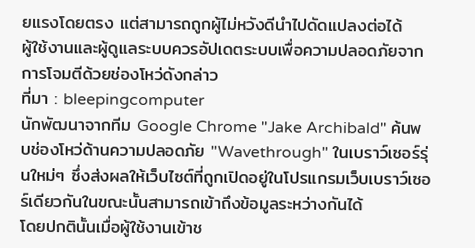ยแรงโดยตรง แต่สามารถถูกผู้ไม่หวังดีนำไปดัดแปลงต่อได้
ผู้ใช้งานและผู้ดูแลระบบควรอัปเดตระบบเพื่อความปลอดภัยจากการโจมตีด้วยช่องโหว่ดังกล่าว
ที่มา : bleepingcomputer
นักพัฒนาจากทีม Google Chrome "Jake Archibald" ค้นพบช่องโหว่ด้านความปลอดภัย "Wavethrough" ในเบราว์เซอร์รุ่นใหม่ๆ ซึ่งส่งผลให้เว็บไซต์ที่ถูกเปิดอยู่ในโปรแกรมเว็บเบราว์เซอร์เดียวกันในขณะนั้นสามารถเข้าถึงข้อมูลระหว่างกันได้
โดยปกตินั้นเมื่อผู้ใช้งานเข้าช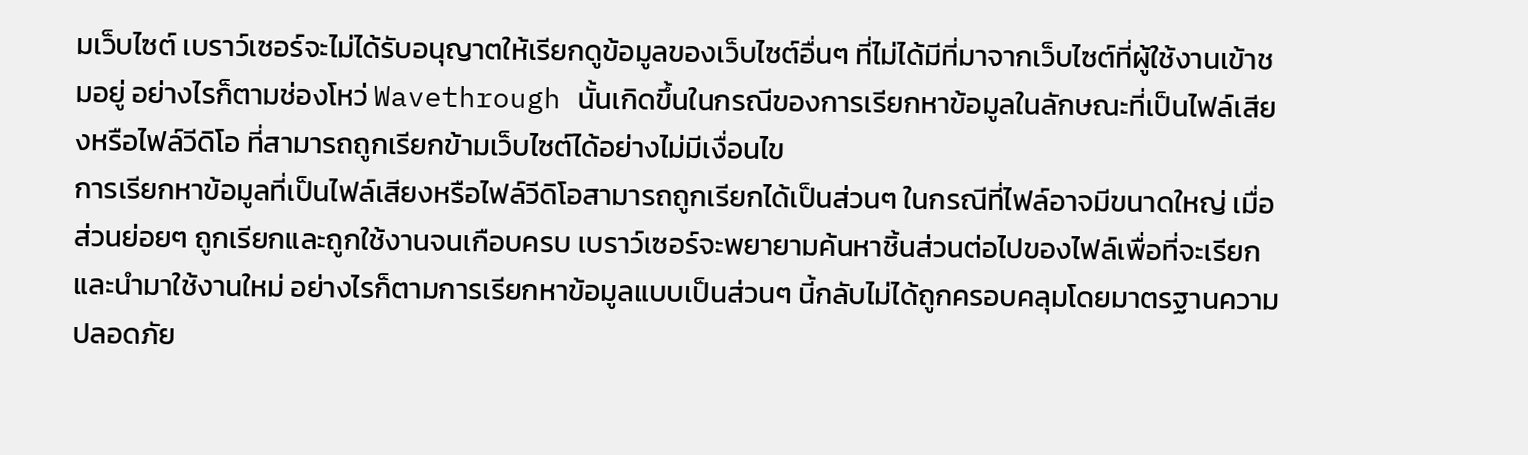มเว็บไซต์ เบราว์เซอร์จะไม่ได้รับอนุญาตให้เรียกดูข้อมูลของเว็บไซต์อื่นๆ ที่ไม่ได้มีที่มาจากเว็บไซต์ที่ผู้ใช้งานเข้าชมอยู่ อย่างไรก็ตามช่องโหว่ Wavethrough นั้นเกิดขึ้นในกรณีของการเรียกหาข้อมูลในลักษณะที่เป็นไฟล์เสียงหรือไฟล์วีดิโอ ที่สามารถถูกเรียกข้ามเว็บไซต์ได้อย่างไม่มีเงื่อนไข
การเรียกหาข้อมูลที่เป็นไฟล์เสียงหรือไฟล์วีดิโอสามารถถูกเรียกได้เป็นส่วนๆ ในกรณีที่ไฟล์อาจมีขนาดใหญ่ เมื่อส่วนย่อยๆ ถูกเรียกและถูกใช้งานจนเกือบครบ เบราว์เซอร์จะพยายามค้นหาชิ้นส่วนต่อไปของไฟล์เพื่อที่จะเรียกและนำมาใช้งานใหม่ อย่างไรก็ตามการเรียกหาข้อมูลแบบเป็นส่วนๆ นี้กลับไม่ได้ถูกครอบคลุมโดยมาตรฐานความปลอดภัย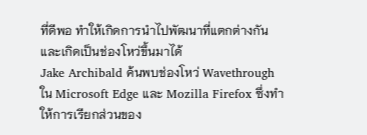ที่ดีพอ ทำให้เกิดการนำไปพัฒนาที่แตกต่างกันและเกิดเป็นช่องโหว่ขึ้นมาได้
Jake Archibald ค้นพบช่องโหว่ Wavethrough ใน Microsoft Edge และ Mozilla Firefox ซึ่งทำให้การเรียกส่วนของ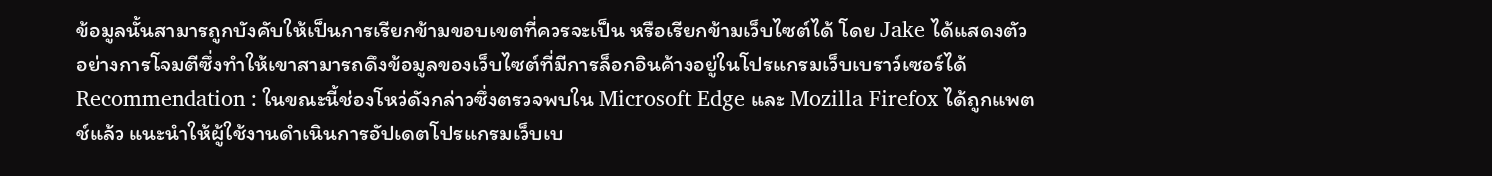ข้อมูลนั้นสามารถูกบังคับให้เป็นการเรียกข้ามขอบเขตที่ควรจะเป็น หรือเรียกข้ามเว็บไซต์ได้ โดย Jake ได้แสดงตัวอย่างการโจมตีซึ่งทำให้เขาสามารถดึงข้อมูลของเว็บไซต์ที่มีการล็อกอินค้างอยู่ในโปรแกรมเว็บเบราว์เซอร์ได้
Recommendation : ในขณะนี้ช่องโหว่ดังกล่าวซึ่งตรวจพบใน Microsoft Edge และ Mozilla Firefox ได้ถูกแพตช์แล้ว แนะนำให้ผู้ใช้งานดำเนินการอัปเดตโปรแกรมเว็บเบ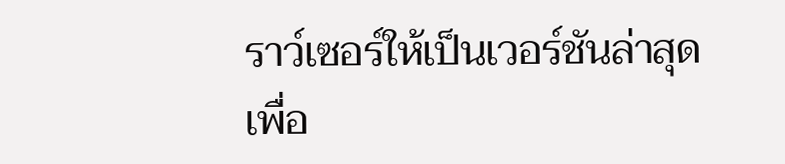ราว์เซอร์ให้เป็นเวอร์ชันล่าสุดเพื่อ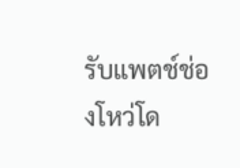รับแพตช์ช่องโหว่โด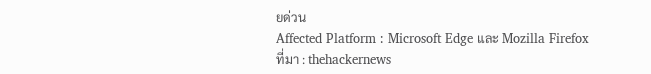ยด่วน
Affected Platform : Microsoft Edge และ Mozilla Firefox
ที่มา : thehackernews